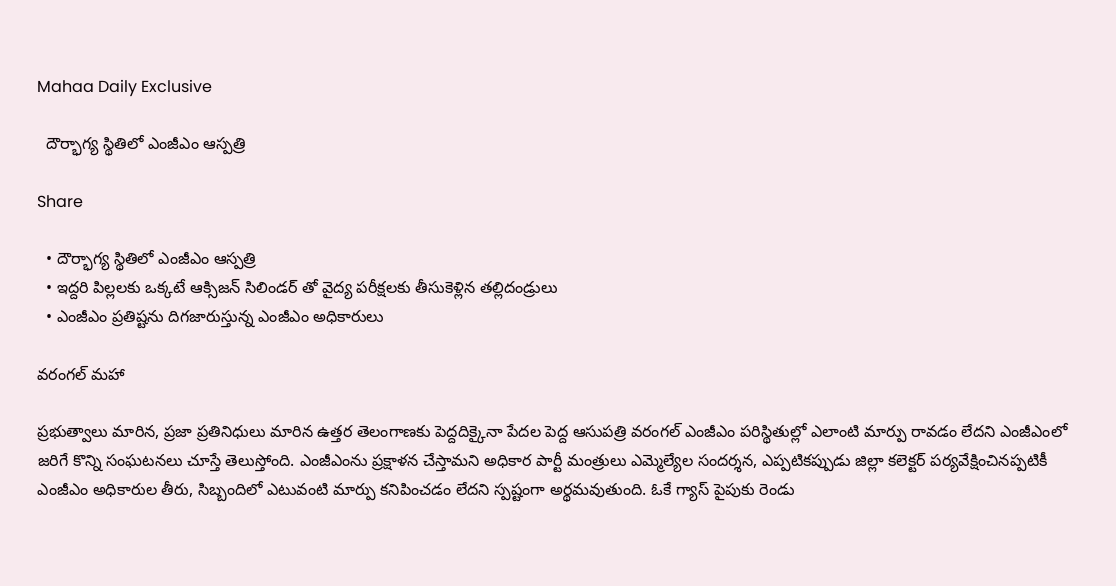Mahaa Daily Exclusive

  దౌర్భాగ్య స్థితిలో ఎంజీఎం ఆస్పత్రి

Share

  • దౌర్భాగ్య స్థితిలో ఎంజీఎం ఆస్పత్రి
  • ఇద్దరి పిల్లలకు ఒక్కటే ఆక్సిజన్ సిలిండర్ తో వైద్య పరీక్షలకు తీసుకెళ్లిన తల్లిదండ్రులు
  • ఎంజీఎం ప్రతిష్టను దిగజారుస్తున్న ఎంజీఎం అధికారులు

వరంగల్ మహా

ప్రభుత్వాలు మారిన, ప్రజా ప్రతినిధులు మారిన ఉత్తర తెలంగాణకు పెద్దదిక్కైనా పేదల పెద్ద ఆసుపత్రి వరంగల్ ఎంజీఎం పరిస్థితుల్లో ఎలాంటి మార్పు రావడం లేదని ఎంజీఎంలో జరిగే కొన్ని సంఘటనలు చూస్తే తెలుస్తోంది. ఎంజీఎంను ప్రక్షాళన చేస్తామని అధికార పార్టీ మంత్రులు ఎమ్మెల్యేల సందర్శన, ఎప్పటికప్పుడు జిల్లా కలెక్టర్ పర్యవేక్షించినప్పటికీ ఎంజీఎం అధికారుల తీరు, సిబ్బందిలో ఎటువంటి మార్పు కనిపించడం లేదని స్పష్టంగా అర్థమవుతుంది. ఓకే గ్యాస్ పైపుకు రెండు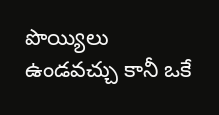పొయ్యిలు ఉండవచ్చు కానీ ఒకే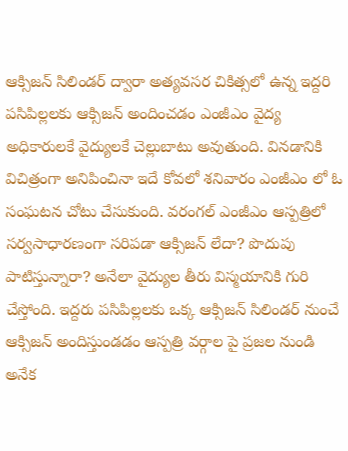ఆక్సిజన్ సిలిండర్ ద్వారా అత్యవసర చికిత్సలో ఉన్న ఇద్దరి పసిపిల్లలకు ఆక్సిజన్ అందించడం ఎంజీఎం వైద్య అధికారులకే వైద్యులకే చెల్లుబాటు అవుతుంది. వినడానికి విచిత్రంగా అనిపించినా ఇదే కోవలో శనివారం ఎంజీఎం లో ఓ సంఘటన చోటు చేసుకుంది. వరంగల్ ఎంజీఎం ఆస్పత్రిలో సర్వసాధారణంగా సరిపడా ఆక్సిజన్ లేదా? పొదుపు పాటిస్తున్నారా? అనేలా వైద్యుల తీరు విస్మయానికి గురి చేస్తోంది. ఇద్దరు పసిపిల్లలకు ఒక్క ఆక్సిజన్ సిలిండర్ నుంచే ఆక్సిజన్ అందిస్తుండడం ఆస్పత్రి వర్గాల పై ప్రజల నుండి అనేక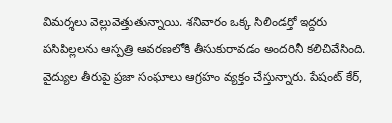విమర్శలు వెల్లువెత్తుతున్నాయి. శనివారం ఒక్క సిలిండర్తో ఇద్దరు పసిపిల్లలను ఆస్పత్రి ఆవరణలోకి తీసుకురావడం అందరినీ కలిచివేసింది. వైద్యుల తీరుపై ప్రజా సంఘాలు ఆగ్రహం వ్యక్తం చేస్తున్నారు. పేషంట్ కేర్,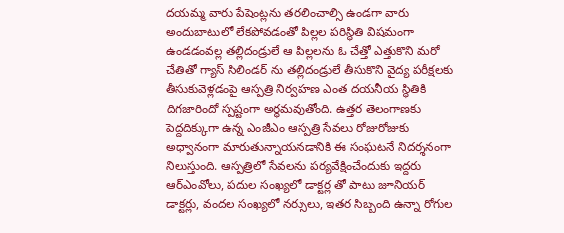దయమ్మ వారు పేషెంట్లను తరలించాల్సి ఉండగా వారు అందుబాటులో లేకపోవడంతో పిల్లల పరిస్థితి విషమంగా ఉండడంవల్ల తల్లిదండ్రులే ఆ పిల్లలను ఓ చేత్తో ఎత్తుకొని మరో చేతితో గ్యాస్ సిలిండర్ ను తల్లిదండ్రులే తీసుకొని వైద్య పరీక్షలకు తీసుకువెళ్లడంపై ఆస్పత్రి నిర్వహణ ఎంత దయనీయ స్థితికి దిగజారిందో స్పష్టంగా అర్థమవుతోంది. ఉత్తర తెలంగాణకు పెద్దదిక్కుగా ఉన్న ఎంజీఎం ఆస్పత్రి సేవలు రోజురోజుకు అధ్వానంగా మారుతున్నాయనడానికి ఈ సంఘటనే నిదర్శనంగా నిలుస్తుంది. ఆస్పత్రిలో సేవలను పర్యవేక్షించేందుకు ఇద్దరు ఆర్ఎంవోలు, పదుల సంఖ్యలో డాక్టర్ల తో పాటు జూనియర్ డాక్టర్లు, వందల సంఖ్యలో నర్సులు, ఇతర సిబ్బంది ఉన్నా రోగుల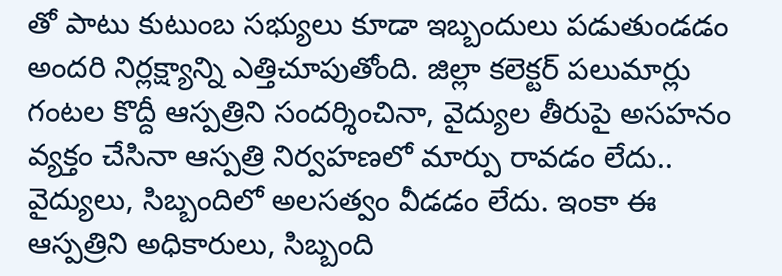తో పాటు కుటుంబ సభ్యులు కూడా ఇబ్బందులు పడుతుండడం అందరి నిర్లక్ష్యాన్ని ఎత్తిచూపుతోంది. జిల్లా కలెక్టర్ పలుమార్లు గంటల కొద్దీ ఆస్పత్రిని సందర్శించినా, వైద్యుల తీరుపై అసహనం వ్యక్తం చేసినా ఆస్పత్రి నిర్వహణలో మార్పు రావడం లేదు.. వైద్యులు, సిబ్బందిలో అలసత్వం వీడడం లేదు. ఇంకా ఈ ఆస్పత్రిని అధికారులు, సిబ్బంది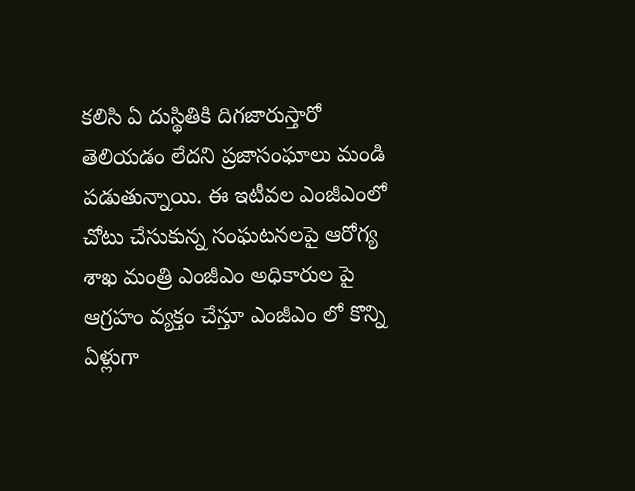కలిసి ఏ దుస్థితికి దిగజారుస్తారో తెలియడం లేదని ప్రజాసంఘాలు మండి పడుతున్నాయి. ఈ ఇటీవల ఎంజీఎంలో చోటు చేసుకున్న సంఘటనలపై ఆరోగ్య శాఖ మంత్రి ఎంజీఎం అధికారుల పై ఆగ్రహం వ్యక్తం చేస్తూ ఎంజీఎం లో కొన్ని ఏళ్లుగా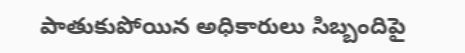పాతుకుపోయిన అధికారులు సిబ్బందిపై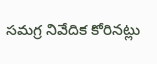సమగ్ర నివేదిక కోరినట్లు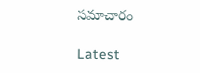సమాచారం

Latest